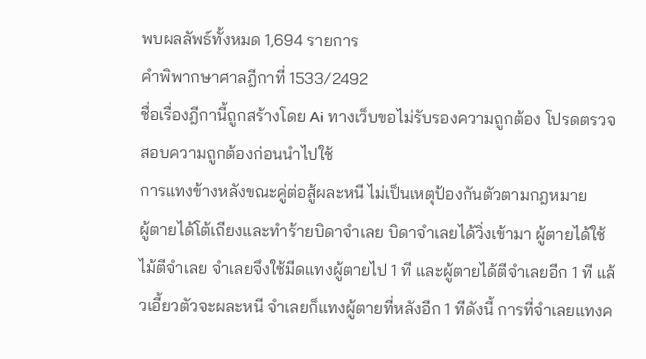พบผลลัพธ์ทั้งหมด 1,694 รายการ
คำพิพากษาศาลฎีกาที่ 1533/2492
ชื่อเรื่องฎีกานี้ถูกสร้างโดย Ai ทางเว็บขอไม่รับรองความถูกต้อง โปรดตรวจสอบความถูกต้องก่อนนำไปใช้
การแทงข้างหลังขณะคู่ต่อสู้ผละหนี ไม่เป็นเหตุป้องกันตัวตามกฎหมาย
ผู้ตายได้โต้เถียงและทำร้ายบิดาจำเลย บิดาจำเลยได้วิ่งเข้ามา ผู้ตายได้ใช้ไม้ตีจำเลย จำเลยจึงใช้มีดแทงผู้ตายไป 1 ที และผู้ตายได้ตีจำเลยอีก 1 ที แล้วเอี้ยวตัวจะผละหนี จำเลยก็แทงผู้ตายที่หลังอีก 1 ทีดังนี้ การที่จำเลยแทงค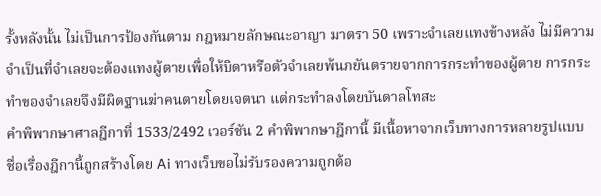รั้งหลังนั้น ไม่เป็นการป้องกันตาม กฎหมายลักษณะอาญา มาตรา 50 เพราะจำเลยแทงข้างหลัง ไม่มีความจำเป็นที่จำเลยจะต้องแทงผู้ตายเพื่อให้บิดาหรือตัวจำเลยพ้นภยันตรายจากการกระทำของผู้ตาย การกระทำของจำเลยจึงมีผิดฐานฆ่าคนตายโดยเจตนา แต่กระทำลงโดยบันดาลโทสะ
คำพิพากษาศาลฎีกาที่ 1533/2492 เวอร์ชัน 2 คำพิพากษาฎีกานี้ มีเนื้อหาจากเว็บทางการหลายรูปแบบ
ชื่อเรื่องฎีกานี้ถูกสร้างโดย Ai ทางเว็บขอไม่รับรองความถูกต้อ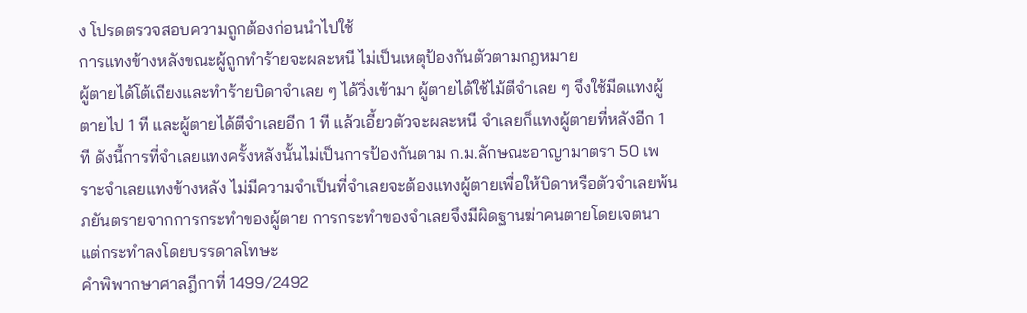ง โปรดตรวจสอบความถูกต้องก่อนนำไปใช้
การแทงข้างหลังขณะผู้ถูกทำร้ายจะผละหนี ไม่เป็นเหตุป้องกันตัวตามกฎหมาย
ผู้ตายได้โต้เถียงและทำร้ายบิดาจำเลย ๆ ได้วิ่งเข้ามา ผู้ตายได้ใช้ไม้ตีจำเลย ๆ จึงใช้มีดแทงผู้ตายไป 1 ที และผู้ตายได้ตีจำเลยอีก 1 ที แล้วเอี้ยวตัวจะผละหนี จำเลยก็แทงผู้ตายที่หลังอีก 1 ที ดังนี้การที่จำเลยแทงครั้งหลังนั้นไม่เป็นการป้องกันตาม ก.ม.ลักษณะอาญามาตรา 50 เพราะจำเลยแทงข้างหลัง ไม่มีความจำเป็นที่จำเลยจะต้องแทงผู้ตายเพื่อให้บิดาหรือตัวจำเลยพ้นภยันตรายจากการกระทำของผู้ตาย การกระทำของจำเลยจึงมีผิดฐานฆ่าคนตายโดยเจตนา แต่กระทำลงโดยบรรดาลโทษะ
คำพิพากษาศาลฎีกาที่ 1499/2492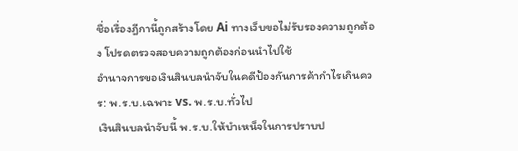ชื่อเรื่องฎีกานี้ถูกสร้างโดย Ai ทางเว็บขอไม่รับรองความถูกต้อง โปรดตรวจสอบความถูกต้องก่อนนำไปใช้
อำนาจการขอเงินสินบลนำจับในคดีป้องกันการค้ากำไรเกินควร: พ.ร.บ.เฉพาะ vs. พ.ร.บ.ทั่วไป
เงินสินบลนำจับนี้ พ.ร.บ.ให้บำเหน็จในการปราบป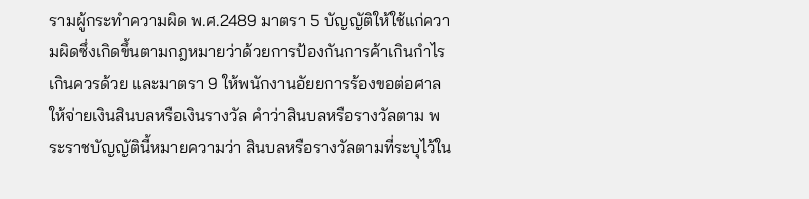รามผู้กระทำความผิด พ.ศ.2489 มาตรา 5 บัญญัติให้ใช้แก่ความผิดซึ่งเกิดขึ้นตามกฎหมายว่าด้วยการป้องกันการค้าเกินกำไรเกินควรด้วย และมาตรา 9 ให้พนักงานอัยยการร้องขอต่อศาลให้จ่ายเงินสินบลหรือเงินรางวัล คำว่าสินบลหรือรางวัลตาม พระราชบัญญัตินี้หมายความว่า สินบลหรือรางวัลตามที่ระบุไว้ใน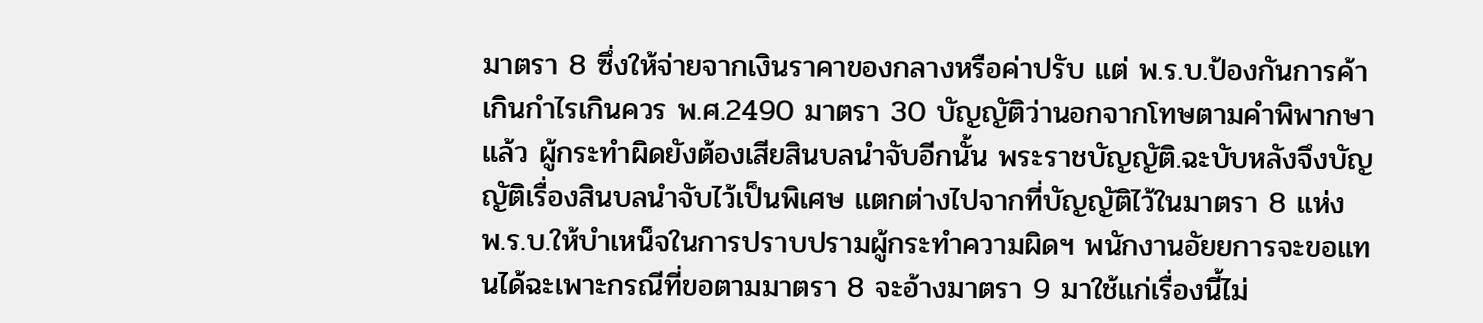มาตรา 8 ซึ่งให้จ่ายจากเงินราคาของกลางหรือค่าปรับ แต่ พ.ร.บ.ป้องกันการค้าเกินกำไรเกินควร พ.ศ.2490 มาตรา 30 บัญญัติว่านอกจากโทษตามคำพิพากษาแล้ว ผู้กระทำผิดยังต้องเสียสินบลนำจับอีกนั้น พระราชบัญญัติ.ฉะบับหลังจึงบัญญัติเรื่องสินบลนำจับไว้เป็นพิเศษ แตกต่างไปจากที่บัญญัติไว้ในมาตรา 8 แห่ง พ.ร.บ.ให้บำเหน็จในการปราบปรามผู้กระทำความผิดฯ พนักงานอัยยการจะขอแทนได้ฉะเพาะกรณีที่ขอตามมาตรา 8 จะอ้างมาตรา 9 มาใช้แก่เรื่องนี้ไม่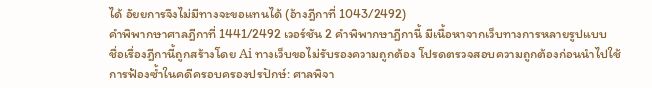ได้ อัยยการจึงไม่มีทางจะขอแทนได้ (อ้างฎีกาที่ 1043/2492)
คำพิพากษาศาลฎีกาที่ 1441/2492 เวอร์ชัน 2 คำพิพากษาฎีกานี้ มีเนื้อหาจากเว็บทางการหลายรูปแบบ
ชื่อเรื่องฎีกานี้ถูกสร้างโดย Ai ทางเว็บขอไม่รับรองความถูกต้อง โปรดตรวจสอบความถูกต้องก่อนนำไปใช้
การฟ้องซ้ำในคดีครอบครองปรปักษ์: ศาลพิจา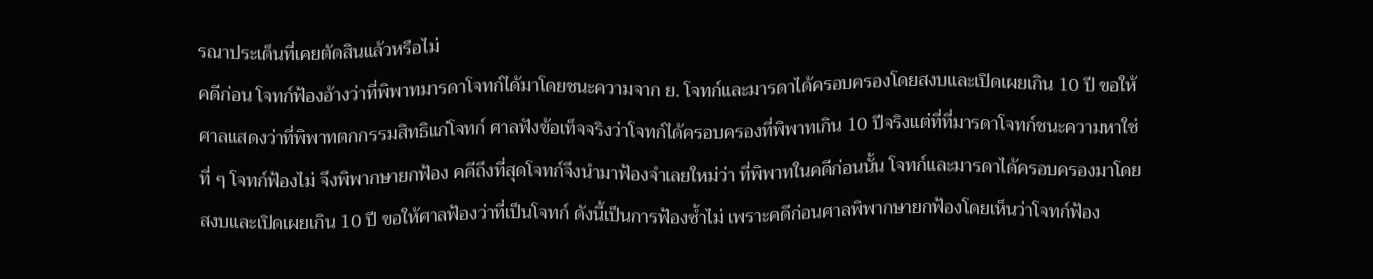รณาประเด็นที่เคยตัดสินแล้วหรือไม่
คดีก่อน โจทก์ฟ้องอ้างว่าที่พิพาทมารดาโจทก์ได้มาโดยชนะความจาก ย. โจทก์และมารดาได้ครอบครองโดยสงบและเปิดเผยเกิน 10 ปี ขอให้ศาลแสดงว่าที่พิพาทตกกรรมสิทธิแก่โจทก์ ศาลฟังข้อเท็จจริงว่าโจทก์ได้ครอบครองที่พิพาทเกิน 10 ปีจริงแต่ที่ที่มารดาโจทก์ชนะความหาใช่ที่ ๆ โจทก์ฟ้องไม่ จึงพิพากษายกฟ้อง คดีถึงที่สุดโจทก์จึงนำมาฟ้องจำเลยใหม่ว่า ที่พิพาทในคดีก่อนนั้น โจทก์และมารดาได้ครอบครองมาโดยสงบและเปิดเผยเกิน 10 ปี ขอให้ศาลฟ้องว่าที่เป็นโจทก์ ดังนี้เป็นการฟ้องซ้ำไม่ เพราะคดีก่อนศาลพิพากษายกฟ้องโดยเห็นว่าโจทก์ฟ้อง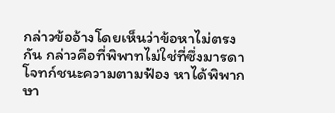กล่าวข้ออ้างโดยเห็นว่าข้อหาไม่ตรงกัน กล่าวคือที่พิพาทไม่ใช่ที่ซึ่งมารดาโจทก์ชนะความตามฟ้อง หาได้พิพากษา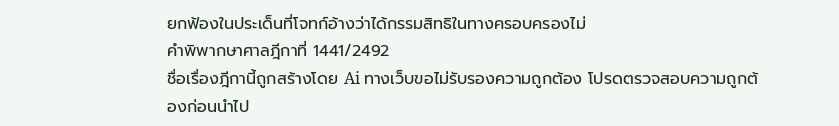ยกฟ้องในประเด็นที่โจทก์อ้างว่าได้กรรมสิทธิในทางครอบครองไม่
คำพิพากษาศาลฎีกาที่ 1441/2492
ชื่อเรื่องฎีกานี้ถูกสร้างโดย Ai ทางเว็บขอไม่รับรองความถูกต้อง โปรดตรวจสอบความถูกต้องก่อนนำไป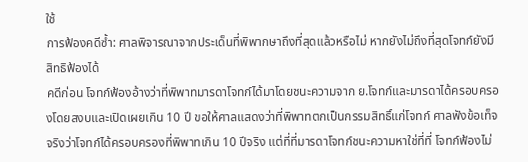ใช้
การฟ้องคดีซ้ำ: ศาลพิจารณาจากประเด็นที่พิพากษาถึงที่สุดแล้วหรือไม่ หากยังไม่ถึงที่สุดโจทก์ยังมีสิทธิฟ้องได้
คดีก่อน โจทก์ฟ้องอ้างว่าที่พิพาทมารดาโจทก์ได้มาโดยชนะความจาก ย.โจทก์และมารดาได้ครอบครองโดยสงบและเปิดเผยเกิน 10 ปี ขอให้ศาลแสดงว่าที่พิพาทตกเป็นกรรมสิทธิ์แก่โจทก์ ศาลฟังข้อเท็จจริงว่าโจทก์ได้ครอบครองที่พิพาทเกิน 10 ปีจริง แต่ที่ที่มารดาโจทก์ชนะความหาใช่ที่ที่ โจทก์ฟ้องไม่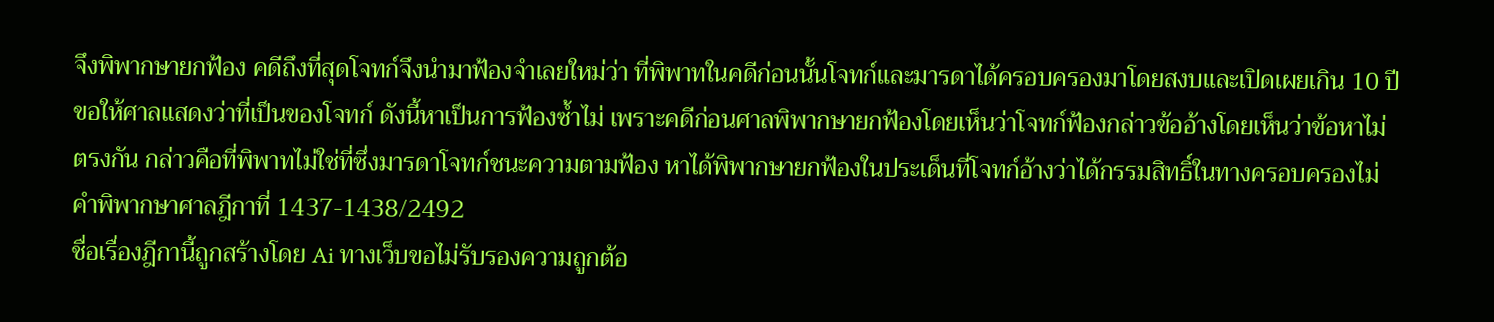จึงพิพากษายกฟ้อง คดีถึงที่สุดโจทก์จึงนำมาฟ้องจำเลยใหม่ว่า ที่พิพาทในคดีก่อนนั้นโจทก์และมารดาได้ครอบครองมาโดยสงบและเปิดเผยเกิน 10 ปีขอให้ศาลแสดงว่าที่เป็นของโจทก์ ดังนี้หาเป็นการฟ้องซ้ำไม่ เพราะคดีก่อนศาลพิพากษายกฟ้องโดยเห็นว่าโจทก์ฟ้องกล่าวข้ออ้างโดยเห็นว่าข้อหาไม่ตรงกัน กล่าวคือที่พิพาทไม่ใช่ที่ซึ่งมารดาโจทก์ชนะความตามฟ้อง หาได้พิพากษายกฟ้องในประเด็นที่โจทก์อ้างว่าได้กรรมสิทธิ์ในทางครอบครองไม่
คำพิพากษาศาลฎีกาที่ 1437-1438/2492
ชื่อเรื่องฎีกานี้ถูกสร้างโดย Ai ทางเว็บขอไม่รับรองความถูกต้อ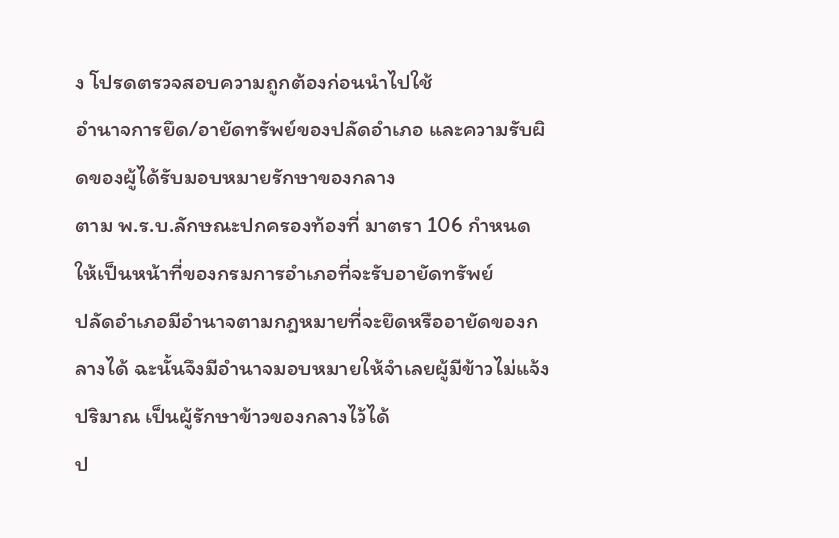ง โปรดตรวจสอบความถูกต้องก่อนนำไปใช้
อำนาจการยึด/อายัดทรัพย์ของปลัดอำเภอ และความรับผิดของผู้ได้รับมอบหมายรักษาของกลาง
ตาม พ.ร.บ.ลักษณะปกครองท้องที่ มาตรา 106 กำหนดให้เป็นหน้าที่ของกรมการอำเภอที่จะรับอายัดทรัพย์
ปลัดอำเภอมีอำนาจตามกฎหมายที่จะยึดหรืออายัดของกลางได้ ฉะนั้นจึงมีอำนาจมอบหมายให้จำเลยผู้มีข้าวไม่แจ้งปริมาณ เป็นผู้รักษาข้าวของกลางไว้ได้
ป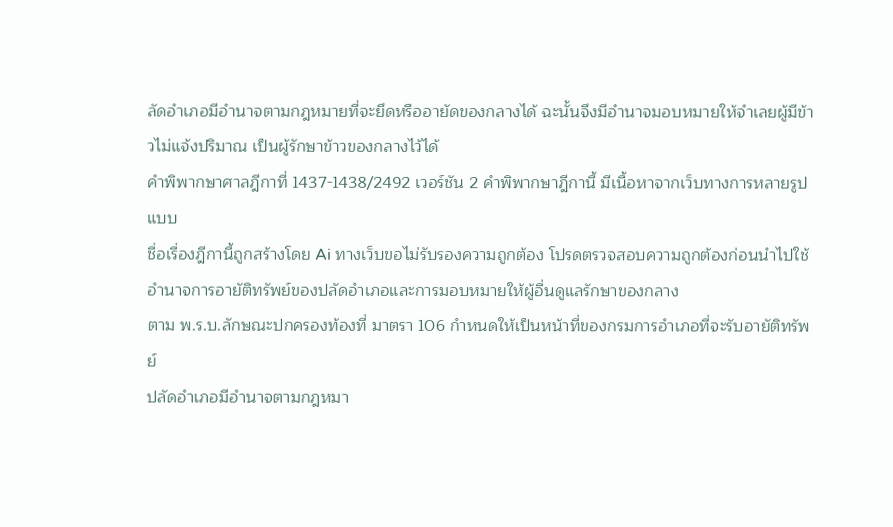ลัดอำเภอมีอำนาจตามกฎหมายที่จะยึดหรืออายัดของกลางได้ ฉะนั้นจึงมีอำนาจมอบหมายให้จำเลยผู้มีข้าวไม่แจ้งปริมาณ เป็นผู้รักษาข้าวของกลางไว้ได้
คำพิพากษาศาลฎีกาที่ 1437-1438/2492 เวอร์ชัน 2 คำพิพากษาฎีกานี้ มีเนื้อหาจากเว็บทางการหลายรูปแบบ
ชื่อเรื่องฎีกานี้ถูกสร้างโดย Ai ทางเว็บขอไม่รับรองความถูกต้อง โปรดตรวจสอบความถูกต้องก่อนนำไปใช้
อำนาจการอายัติทรัพย์ของปลัดอำเภอและการมอบหมายให้ผู้อื่นดูแลรักษาของกลาง
ตาม พ.ร.บ.ลักษณะปกครองท้องที่ มาตรา 106 กำหนดให้เป็นหน้าที่ของกรมการอำเภอที่จะรับอายัติทรัพย์
ปลัดอำเภอมีอำนาจตามกฎหมา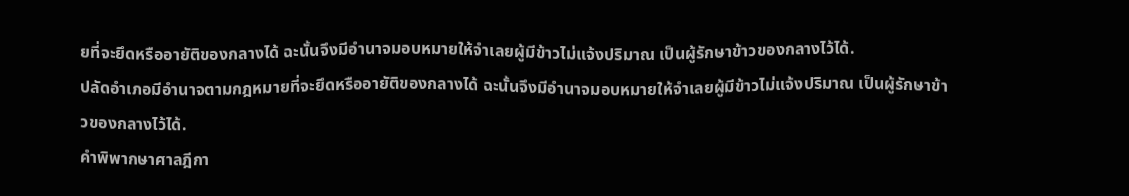ยที่จะยึดหรืออายัติของกลางได้ ฉะนั้นจึงมีอำนาจมอบหมายให้จำเลยผู้มีข้าวไม่แจ้งปริมาณ เป็นผู้รักษาข้าวของกลางไว้ได้.
ปลัดอำเภอมีอำนาจตามกฎหมายที่จะยึดหรืออายัติของกลางได้ ฉะนั้นจึงมีอำนาจมอบหมายให้จำเลยผู้มีข้าวไม่แจ้งปริมาณ เป็นผู้รักษาข้าวของกลางไว้ได้.
คำพิพากษาศาลฎีกา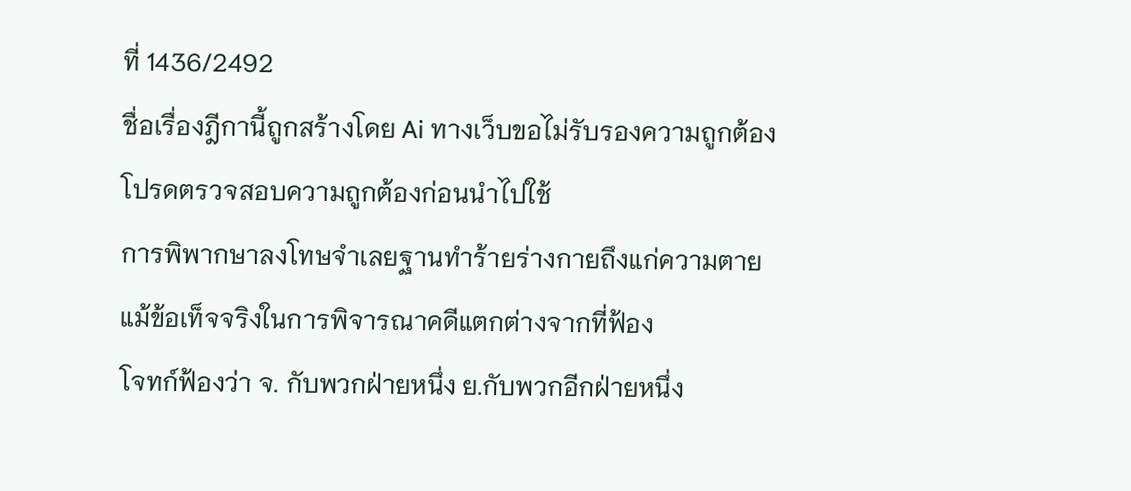ที่ 1436/2492
ชื่อเรื่องฎีกานี้ถูกสร้างโดย Ai ทางเว็บขอไม่รับรองความถูกต้อง โปรดตรวจสอบความถูกต้องก่อนนำไปใช้
การพิพากษาลงโทษจำเลยฐานทำร้ายร่างกายถึงแก่ความตาย แม้ข้อเท็จจริงในการพิจารณาคดีแตกต่างจากที่ฟ้อง
โจทก์ฟ้องว่า จ. กับพวกฝ่ายหนึ่ง ย.กับพวกอีกฝ่ายหนึ่ง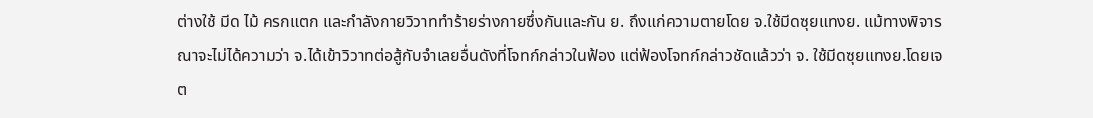ต่างใช้ มีด ไม้ ครกแตก และกำลังกายวิวาททำร้ายร่างกายซึ่งกันและกัน ย. ถึงแก่ความตายโดย จ.ใช้มีดซุยแทงย. แม้ทางพิจารณาจะไม่ได้ความว่า จ.ได้เข้าวิวาทต่อสู้กับจำเลยอื่นดังที่โจทก์กล่าวในฟ้อง แต่ฟ้องโจทก์กล่าวชัดแล้วว่า จ. ใช้มีดซุยแทงย.โดยเจต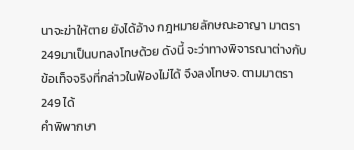นาจะฆ่าให้ตาย ยังได้อ้าง กฎหมายลักษณะอาญา มาตรา 249มาเป็นบทลงโทษด้วย ดังนี้ จะว่าทางพิจารณาต่างกับข้อเท็จจริงที่กล่าวในฟ้องไม่ได้ จึงลงโทษจ. ตามมาตรา 249 ได้
คำพิพากษา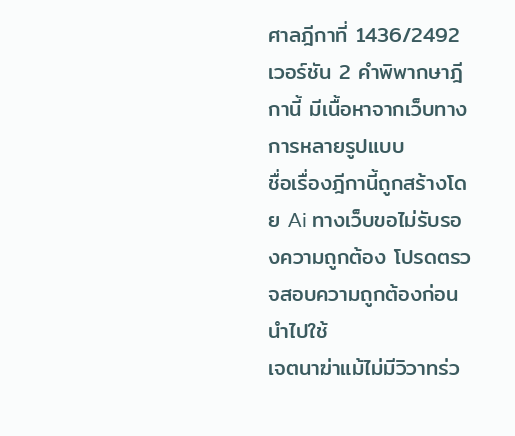ศาลฎีกาที่ 1436/2492 เวอร์ชัน 2 คำพิพากษาฎีกานี้ มีเนื้อหาจากเว็บทางการหลายรูปแบบ
ชื่อเรื่องฎีกานี้ถูกสร้างโดย Ai ทางเว็บขอไม่รับรองความถูกต้อง โปรดตรวจสอบความถูกต้องก่อนนำไปใช้
เจตนาฆ่าแม้ไม่มีวิวาทร่ว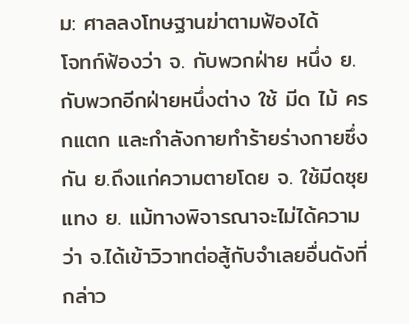ม: ศาลลงโทษฐานฆ่าตามฟ้องได้
โจทก์ฟ้องว่า จ. กับพวกฝ่าย หนึ่ง ย.กับพวกอีกฝ่ายหนึ่งต่าง ใช้ มีด ไม้ ครกแตก และกำลังกายทำร้ายร่างกายซึ่งกัน ย.ถึงแก่ความตายโดย จ. ใช้มีดซุยแทง ย. แม้ทางพิจารณาจะไม่ได้ความว่า จ.ได้เข้าวิวาทต่อสู้กับจำเลยอื่นดังที่กล่าว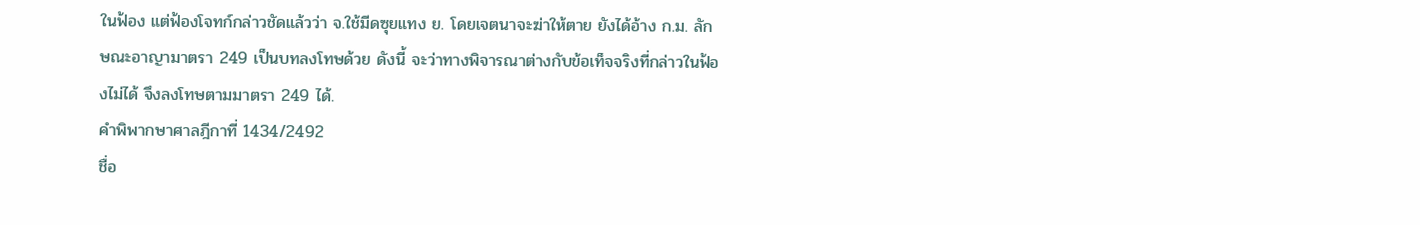ในฟ้อง แต่ฟ้องโจทก์กล่าวชัดแล้วว่า จ.ใช้มีดซุยแทง ย. โดยเจตนาจะฆ่าให้ตาย ยังได้อ้าง ก.ม. ลักษณะอาญามาตรา 249 เป็นบทลงโทษด้วย ดังนี้ จะว่าทางพิจารณาต่างกับข้อเท็จจริงที่กล่าวในฟ้องไม่ได้ จึงลงโทษตามมาตรา 249 ได้.
คำพิพากษาศาลฎีกาที่ 1434/2492
ชื่อ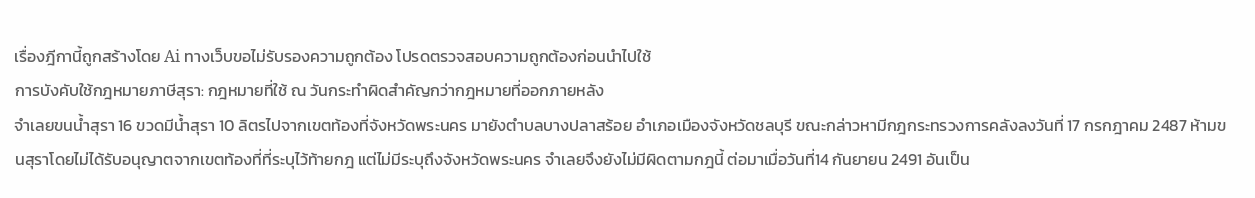เรื่องฎีกานี้ถูกสร้างโดย Ai ทางเว็บขอไม่รับรองความถูกต้อง โปรดตรวจสอบความถูกต้องก่อนนำไปใช้
การบังคับใช้กฎหมายภาษีสุรา: กฎหมายที่ใช้ ณ วันกระทำผิดสำคัญกว่ากฎหมายที่ออกภายหลัง
จำเลยขนน้ำสุรา 16 ขวดมีน้ำสุรา 10 ลิตรไปจากเขตท้องที่จังหวัดพระนคร มายังตำบลบางปลาสร้อย อำเภอเมืองจังหวัดชลบุรี ขณะกล่าวหามีกฎกระทรวงการคลังลงวันที่ 17 กรกฎาคม 2487 ห้ามขนสุราโดยไม่ได้รับอนุญาตจากเขตท้องที่ที่ระบุไว้ท้ายกฎ แต่ไม่มีระบุถึงจังหวัดพระนคร จำเลยจึงยังไม่มีผิดตามกฎนี้ ต่อมาเมื่อวันที่14 กันยายน 2491 อันเป็น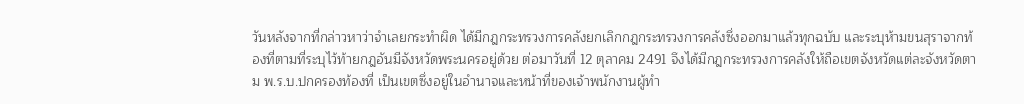วันหลังจากที่กล่าวหาว่าจำเลยกระทำผิด ได้มีกฎกระทรวงการคลังยกเลิกกฎกระทรวงการคลังซึ่งออกมาแล้วทุกฉบับ และระบุห้ามขนสุราจากท้องที่ตามที่ระบุไว้ท้ายกฎอันมีจังหวัดพระนครอยู่ด้วย ต่อมาวันที่ 12 ตุลาคม 2491 จึงได้มีกฎกระทรวงการคลังให้ถือเขตจังหวัดแต่ละจังหวัดตาม พ.ร.บ.ปกครองท้องที่ เป็นเขตซึ่งอยู่ในอำนาจและหน้าที่ของเจ้าพนักงานผู้ทำ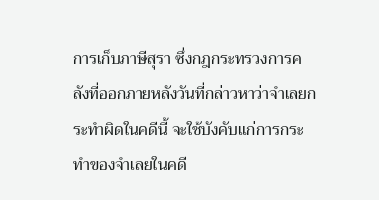การเก็บภาษีสุรา ซึ่งกฎกระทรวงการคลังที่ออกภายหลังวันที่กล่าวหาว่าจำเลยกระทำผิดในคดีนี้ จะใช้บังคับแก่การกระทำของจำเลยในคดี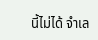นี้ไม่ได้ จำเล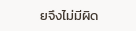ยจึงไม่มีผิด